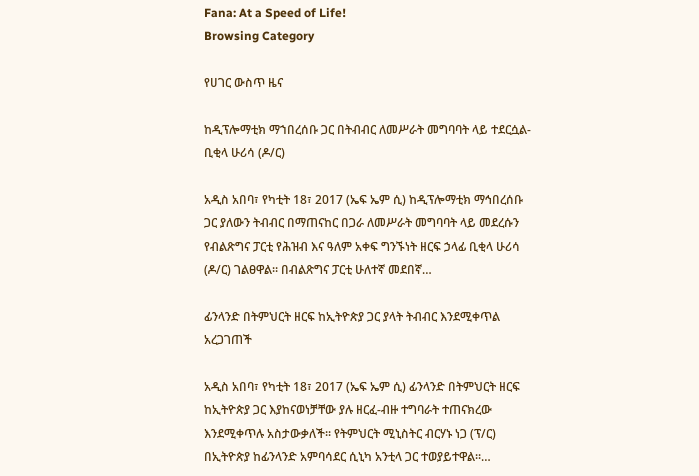Fana: At a Speed of Life!
Browsing Category

የሀገር ውስጥ ዜና

ከዲፕሎማቲክ ማኀበረሰቡ ጋር በትብብር ለመሥራት መግባባት ላይ ተደርሷል- ቢቂላ ሁሪሳ (ዶ/ር)

አዲስ አበባ፣ የካቲት 18፣ 2017 (ኤፍ ኤም ሲ) ከዲፕሎማቲክ ማኅበረሰቡ ጋር ያለውን ትብብር በማጠናከር በጋራ ለመሥራት መግባባት ላይ መደረሱን የብልጽግና ፓርቲ የሕዝብ እና ዓለም አቀፍ ግንኙነት ዘርፍ ኃላፊ ቢቂላ ሁሪሳ (ዶ/ር) ገልፀዋል። በብልጽግና ፓርቲ ሁለተኛ መደበኛ…

ፊንላንድ በትምህርት ዘርፍ ከኢትዮጵያ ጋር ያላት ትብብር እንደሚቀጥል አረጋገጠች

አዲስ አበባ፣ የካቲት 18፣ 2017 (ኤፍ ኤም ሲ) ፊንላንድ በትምህርት ዘርፍ ከኢትዮጵያ ጋር እያከናወነቻቸው ያሉ ዘርፈ-ብዙ ተግባራት ተጠናክረው እንደሚቀጥሉ አስታውቃለች፡፡ የትምህርት ሚኒስትር ብርሃኑ ነጋ (ፕ/ር) በኢትዮጵያ ከፊንላንድ አምባሳደር ሲኒካ አንቲላ ጋር ተወያይተዋል፡፡…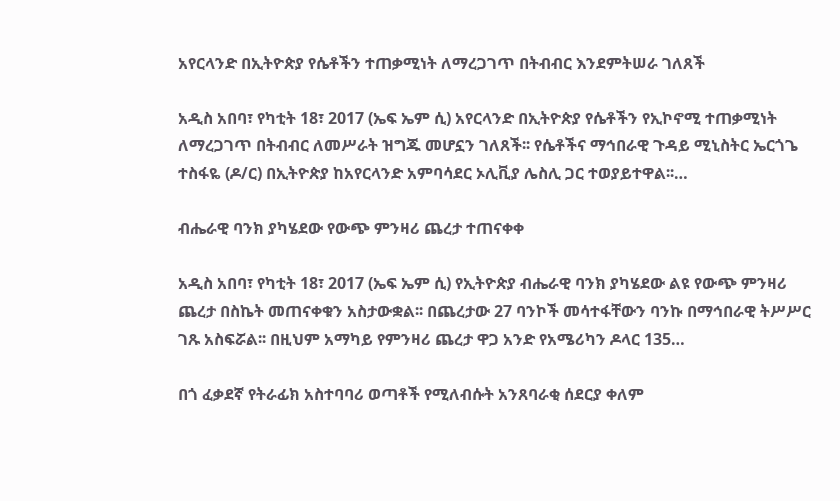አየርላንድ በኢትዮጵያ የሴቶችን ተጠቃሚነት ለማረጋገጥ በትብብር እንደምትሠራ ገለጸች

አዲስ አበባ፣ የካቲት 18፣ 2017 (ኤፍ ኤም ሲ) አየርላንድ በኢትዮጵያ የሴቶችን የኢኮኖሚ ተጠቃሚነት ለማረጋገጥ በትብብር ለመሥራት ዝግጁ መሆኗን ገለጸች፡፡ የሴቶችና ማኅበራዊ ጉዳይ ሚኒስትር ኤርጎጌ ተስፋዬ (ዶ/ር) በኢትዮጵያ ከአየርላንድ አምባሳደር ኦሊቪያ ሌስሊ ጋር ተወያይተዋል፡፡…

ብሔራዊ ባንክ ያካሄደው የውጭ ምንዛሪ ጨረታ ተጠናቀቀ

አዲስ አበባ፣ የካቲት 18፣ 2017 (ኤፍ ኤም ሲ) የኢትዮጵያ ብሔራዊ ባንክ ያካሄደው ልዩ የውጭ ምንዛሪ ጨረታ በስኬት መጠናቀቁን አስታውቋል፡፡ በጨረታው 27 ባንኮች መሳተፋቸውን ባንኩ በማኅበራዊ ትሥሥር ገጹ አስፍሯል፡፡ በዚህም አማካይ የምንዛሪ ጨረታ ዋጋ አንድ የአሜሪካን ዶላር 135…

በጎ ፈቃደኛ የትራፊክ አስተባባሪ ወጣቶች የሚለብሱት አንጸባራቂ ሰደርያ ቀለም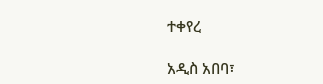ተቀየረ

አዲስ አበባ፣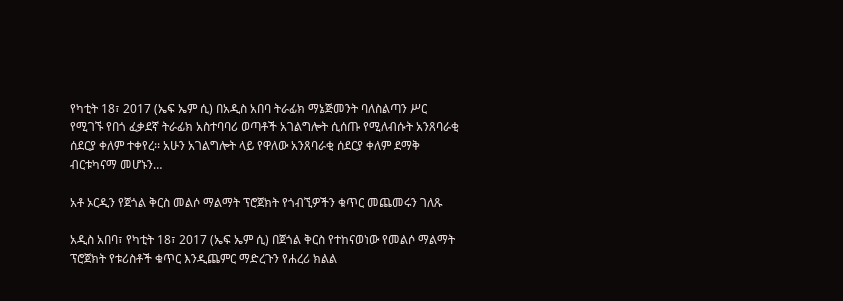የካቲት 18፣ 2017 (ኤፍ ኤም ሲ) በአዲስ አበባ ትራፊክ ማኔጅመንት ባለስልጣን ሥር የሚገኙ የበጎ ፈቃደኛ ትራፊክ አስተባባሪ ወጣቶች አገልግሎት ሲሰጡ የሚለብሱት አንጸባራቂ ሰደርያ ቀለም ተቀየረ፡፡ አሁን አገልግሎት ላይ የዋለው አንጸባራቂ ሰደርያ ቀለም ደማቅ ብርቱካናማ መሆኑን…

አቶ ኦርዲን የጀጎል ቅርስ መልሶ ማልማት ፕሮጀክት የጎብኚዎችን ቁጥር መጨመሩን ገለጹ

አዲስ አበባ፣ የካቲት 18፣ 2017 (ኤፍ ኤም ሲ) በጀጎል ቅርስ የተከናወነው የመልሶ ማልማት ፕሮጀክት የቱሪስቶች ቁጥር እንዲጨምር ማድረጉን የሐረሪ ክልል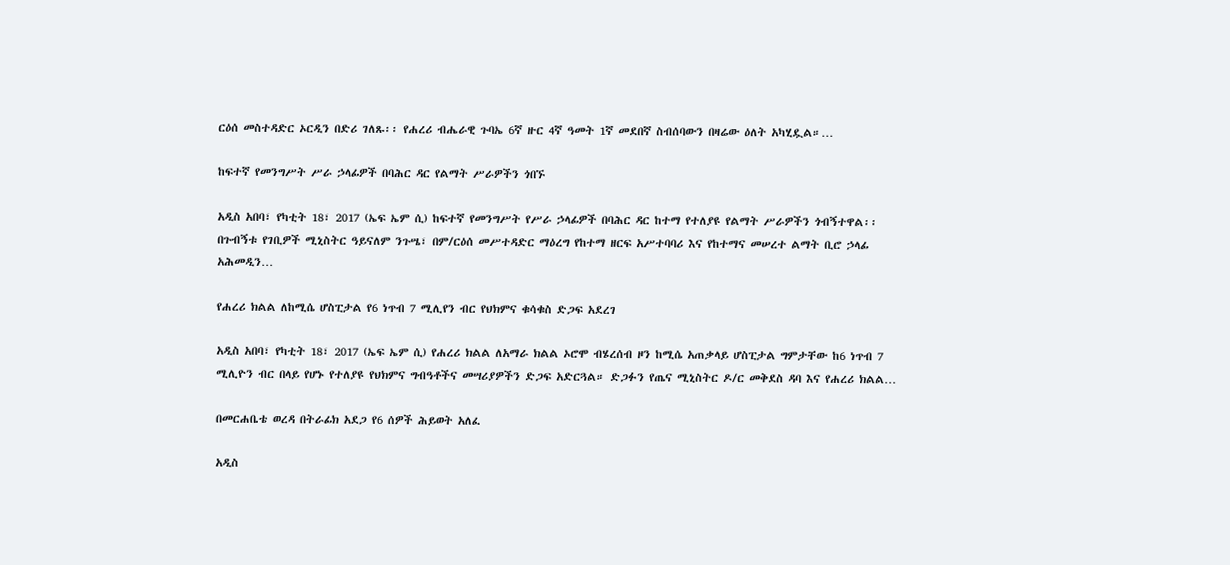ርዕሰ መስተዳድር ኦርዲን በድሪ ገለጹ፡፡ የሐረሪ ብሔራዊ ጉባኤ 6ኛ ዙር 4ኛ ዓመት 1ኛ መደበኛ ስብሰባውን በዛሬው ዕለት አካሂዷል።…

ከፍተኛ የመንግሥት ሥራ ኃላፊዎች በባሕር ዳር የልማት ሥራዎችን ጎበኙ

አዲስ አበባ፣ የካቲት 18፣ 2017 (ኤፍ ኤም ሲ) ከፍተኛ የመንግሥት የሥራ ኃላፊዎች በባሕር ዳር ከተማ የተለያዩ የልማት ሥራዎችን ጎብኝተዋል፡፡ በጉብኝቱ የገቢዎች ሚኒስትር ዓይናለም ንጉሤ፣ በም/ርዕሰ መሥተዳድር ማዕረግ የከተማ ዘርፍ አሥተባባሪ እና የከተማና መሠረተ ልማት ቢሮ ኃላፊ አሕመዲን…

የሐረሪ ክልል ለከሚሴ ሆስፒታል የ6 ነጥብ 7 ሚሊየን ብር የህክምና ቁሳቁስ ድጋፍ አደረገ

አዲስ አበባ፣ የካቲት 18፣ 2017 (ኤፍ ኤም ሲ) የሐረሪ ክልል ለአማራ ክልል ኦሮሞ ብሄረሰብ ዞን ከሚሴ አጠቃላይ ሆስፒታል ግምታቸው ከ6 ነጥብ 7 ሚሊዮን ብር በላይ የሆኑ የተለያዩ የህክምና ግብዓቶችና መሣሪያዎችን ድጋፍ አድርጓል። ድጋፉን የጤና ሚኒስትር ዶ/ር መቅደስ ዳባ እና የሐረሪ ክልል…

በመርሐቤቴ ወረዳ በትራፊክ አደጋ የ6 ሰዎች ሕይወት አለፈ

አዲስ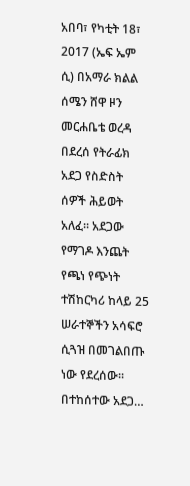አበባ፣ የካቲት 18፣ 2017 (ኤፍ ኤም ሲ) በአማራ ክልል ሰሜን ሸዋ ዞን መርሐቤቴ ወረዳ በደረሰ የትራፊክ አደጋ የስድስት ሰዎች ሕይወት አለፈ፡፡ አደጋው የማገዶ እንጨት የጫነ የጭነት ተሽከርካሪ ከላይ 25 ሠራተኞችን አሳፍሮ ሲጓዝ በመገልበጡ ነው የደረሰው፡፡ በተከሰተው አደጋ…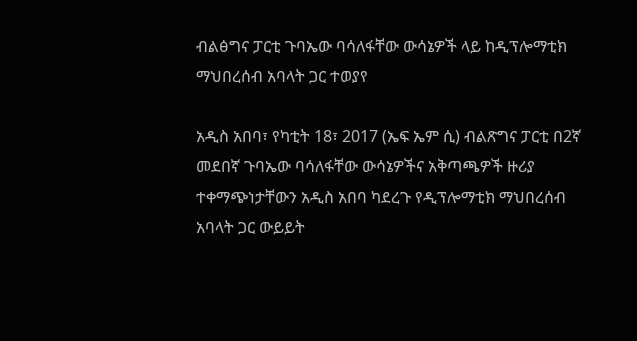ብልፅግና ፓርቲ ጉባኤው ባሳለፋቸው ውሳኔዎች ላይ ከዲፕሎማቲክ ማህበረሰብ አባላት ጋር ተወያየ

አዲስ አበባ፣ የካቲት 18፣ 2017 (ኤፍ ኤም ሲ) ብልጽግና ፓርቲ በ2ኛ መደበኛ ጉባኤው ባሳለፋቸው ውሳኔዎችና አቅጣጫዎች ዙሪያ ተቀማጭነታቸውን አዲስ አበባ ካደረጉ የዲፕሎማቲክ ማህበረሰብ አባላት ጋር ውይይት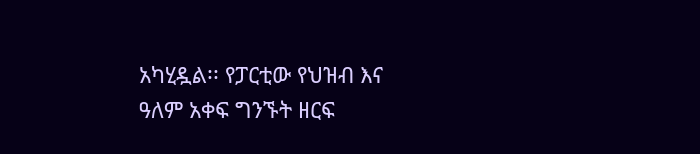አካሂዷል፡፡ የፓርቲው የህዝብ እና ዓለም አቀፍ ግንኙት ዘርፍ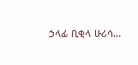ኃላፊ ቢቂላ ሁሪሳ…